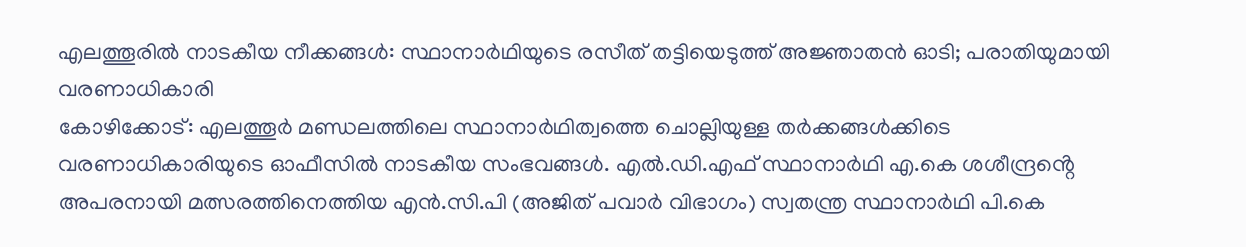എലത്തൂരിൽ നാടകീയ നീക്കങ്ങൾ: സ്ഥാനാർഥിയുടെ രസീത് തട്ടിയെടുത്ത് അജ്ഞാതൻ ഓടി; പരാതിയുമായി വരണാധികാരി
കോഴിക്കോട്: എലത്തൂർ മണ്ഡലത്തിലെ സ്ഥാനാർഥിത്വത്തെ ചൊല്ലിയുള്ള തർക്കങ്ങൾക്കിടെ വരണാധികാരിയുടെ ഓഫീസിൽ നാടകീയ സംഭവങ്ങൾ. എൽ.ഡി.എഫ് സ്ഥാനാർഥി എ.കെ ശശീന്ദ്രൻ്റെ അപരനായി മത്സരത്തിനെത്തിയ എൻ.സി.പി (അജിത് പവാർ വിഭാഗം) സ്വതന്ത്ര സ്ഥാനാർഥി പി.കെ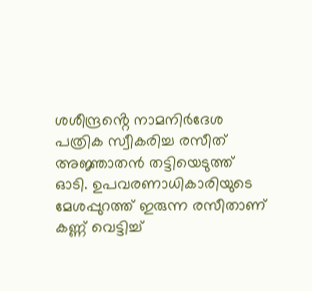ശശീന്ദ്രൻ്റെ നാമനിർദേശ പത്രിക സ്വീകരിച്ച രസീത് അജ്ഞാതൻ തട്ടിയെടുത്ത് ഓടി. ഉപവരണാധികാരിയുടെ മേശപ്പുറത്ത് ഇരുന്ന രസീതാണ് കണ്ണ് വെട്ടിച്ച്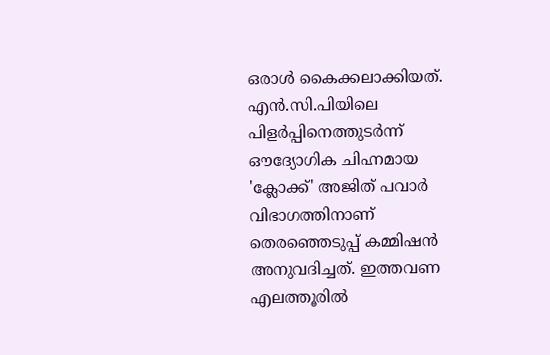ഒരാൾ കൈക്കലാക്കിയത്.
എൻ.സി.പിയിലെ പിളർപ്പിനെത്തുടർന്ന് ഔദ്യോഗിക ചിഹ്നമായ 'ക്ലോക്ക്' അജിത് പവാർ വിഭാഗത്തിനാണ് തെരഞ്ഞെടുപ്പ് കമ്മിഷൻ അനുവദിച്ചത്. ഇത്തവണ എലത്തൂരിൽ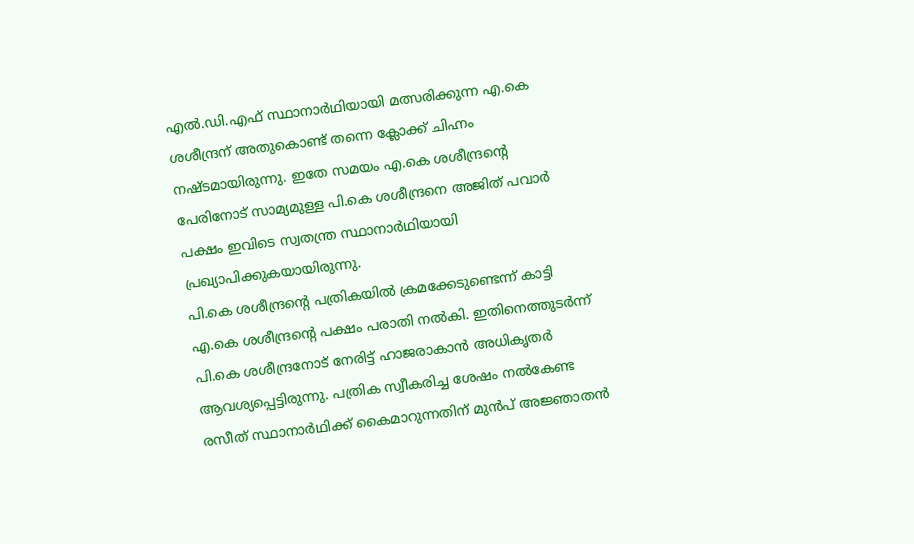എൽ.ഡി.എഫ് സ്ഥാനാർഥിയായി മത്സരിക്കുന്ന എ.കെ ശശീന്ദ്രന് അതുകൊണ്ട് തന്നെ ക്ലോക്ക് ചിഹ്നം നഷ്ടമായിരുന്നു. ഇതേ സമയം എ.കെ ശശീന്ദ്രൻ്റെ പേരിനോട് സാമ്യമുള്ള പി.കെ ശശീന്ദ്രനെ അജിത് പവാർ പക്ഷം ഇവിടെ സ്വതന്ത്ര സ്ഥാനാർഥിയായി പ്രഖ്യാപിക്കുകയായിരുന്നു.
പി.കെ ശശീന്ദ്രൻ്റെ പത്രികയിൽ ക്രമക്കേടുണ്ടെന്ന് കാട്ടി എ.കെ ശശീന്ദ്രൻ്റെ പക്ഷം പരാതി നൽകി. ഇതിനെത്തുടർന്ന് പി.കെ ശശീന്ദ്രനോട് നേരിട്ട് ഹാജരാകാൻ അധികൃതർ ആവശ്യപ്പെട്ടിരുന്നു. പത്രിക സ്വീകരിച്ച ശേഷം നൽകേണ്ട രസീത് സ്ഥാനാർഥിക്ക് കൈമാറുന്നതിന് മുൻപ് അജ്ഞാതൻ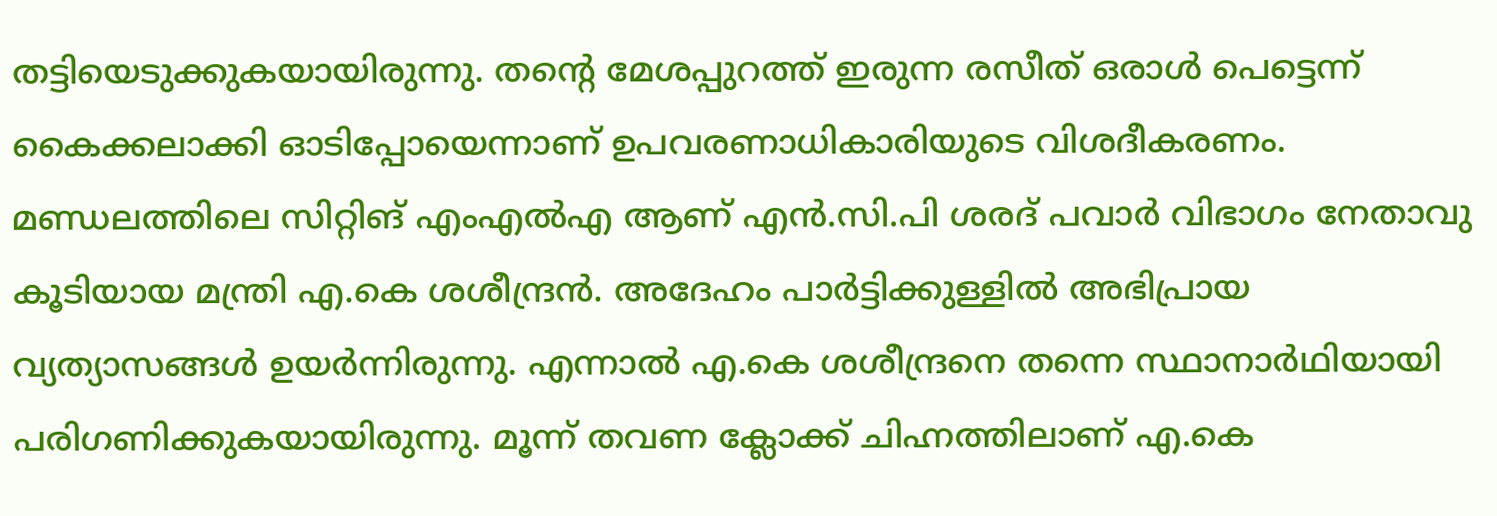തട്ടിയെടുക്കുകയായിരുന്നു. തന്റെ മേശപ്പുറത്ത് ഇരുന്ന രസീത് ഒരാൾ പെട്ടെന്ന് കൈക്കലാക്കി ഓടിപ്പോയെന്നാണ് ഉപവരണാധികാരിയുടെ വിശദീകരണം.
മണ്ഡലത്തിലെ സിറ്റിങ് എംഎൽഎ ആണ് എൻ.സി.പി ശരദ് പവാർ വിഭാഗം നേതാവു കൂടിയായ മന്ത്രി എ.കെ ശശീന്ദ്രൻ. അദേഹം പാർട്ടിക്കുള്ളിൽ അഭിപ്രായ വ്യത്യാസങ്ങൾ ഉയർന്നിരുന്നു. എന്നാൽ എ.കെ ശശീന്ദ്രനെ തന്നെ സ്ഥാനാർഥിയായി പരിഗണിക്കുകയായിരുന്നു. മൂന്ന് തവണ ക്ലോക്ക് ചിഹ്നത്തിലാണ് എ.കെ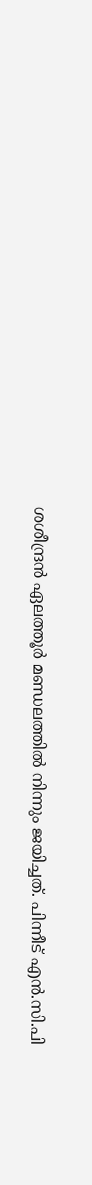ശശീന്ദ്രൻ ഏലത്തൂർ മണ്ഡലത്തിൽ നിന്നും ജയിച്ചത്. പിന്നീട് എൻ.സി.പി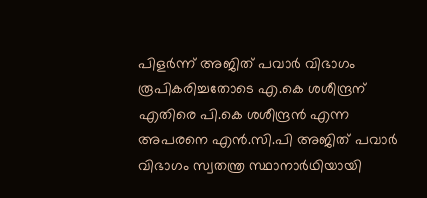പിളർന്ന് അജിത് പവാർ വിഭാഗം രൂപികരിച്ചതോടെ എ.കെ ശശീന്ദ്രന് എതിരെ പി.കെ ശശീന്ദ്രൻ എന്ന അപരനെ എൻ.സി.പി അജിത് പവാർ വിഭാഗം സ്വതന്ത്ര സ്ഥാനാർഥിയായി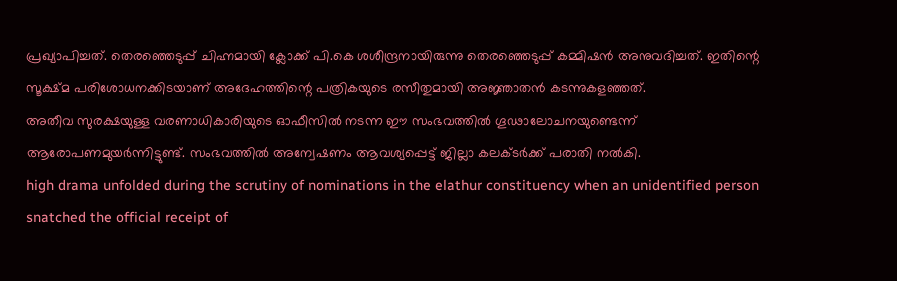പ്രഖ്യാപിച്ചത്. തെരഞ്ഞെടുപ്പ് ചിഹ്നമായി ക്ലോക്ക് പി.കെ ശശീന്ദ്രനായിരുന്നു തെരഞ്ഞെടുപ്പ് കമ്മിഷൻ അനുവദിച്ചത്. ഇതിന്റെ സൂക്ഷ്മ പരിശോധനക്കിടയാണ് അദേഹത്തിന്റെ പത്രികയുടെ രസീതുമായി അജ്ഞാതൻ കടന്നുകളഞ്ഞത്.
അതീവ സുരക്ഷയുള്ള വരണാധികാരിയുടെ ഓഫീസിൽ നടന്ന ഈ സംഭവത്തിൽ ഗൂഢാലോചനയുണ്ടെന്ന് ആരോപണമുയർന്നിട്ടുണ്ട്. സംഭവത്തിൽ അന്വേഷണം ആവശ്യപ്പെട്ട് ജില്ലാ കലക്ടർക്ക് പരാതി നൽകി.
high drama unfolded during the scrutiny of nominations in the elathur constituency when an unidentified person snatched the official receipt of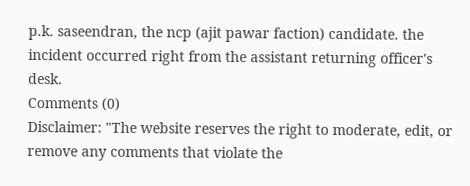p.k. saseendran, the ncp (ajit pawar faction) candidate. the incident occurred right from the assistant returning officer's desk.
Comments (0)
Disclaimer: "The website reserves the right to moderate, edit, or remove any comments that violate the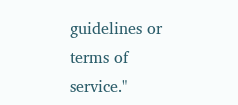guidelines or terms of service."